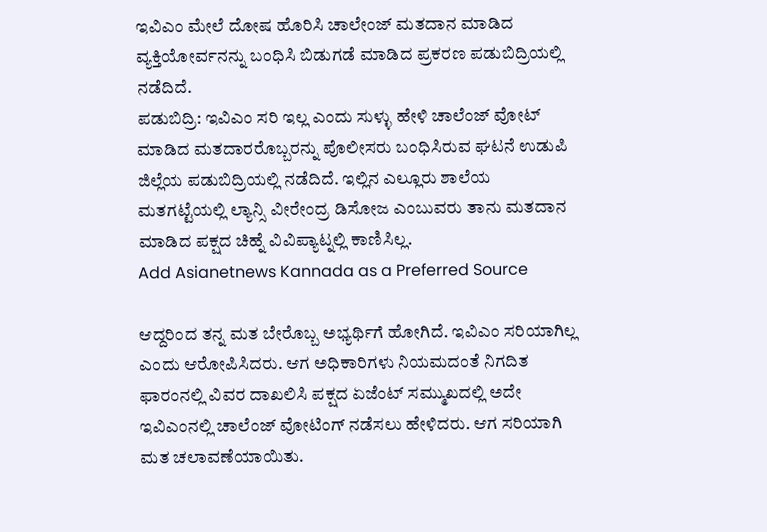ಇವಿಎಂ ಮೇಲೆ ದೋಷ ಹೊರಿಸಿ ಚಾಲೇಂಜ್ ಮತದಾನ ಮಾಡಿದ ವ್ಯಕ್ತಿಯೋರ್ವನನ್ನು ಬಂಧಿಸಿ ಬಿಡುಗಡೆ ಮಾಡಿದ ಪ್ರಕರಣ ಪಡುಬಿದ್ರಿಯಲ್ಲಿ ನಡೆದಿದೆ.
ಪಡುಬಿದ್ರಿ: ಇವಿಎಂ ಸರಿ ಇಲ್ಲ ಎಂದು ಸುಳ್ಳು ಹೇಳಿ ಚಾಲೆಂಜ್ ವೋಟ್ ಮಾಡಿದ ಮತದಾರರೊಬ್ಬರನ್ನು ಪೊಲೀಸರು ಬಂಧಿಸಿರುವ ಘಟನೆ ಉಡುಪಿ ಜಿಲ್ಲೆಯ ಪಡುಬಿದ್ರಿಯಲ್ಲಿ ನಡೆದಿದೆ. ಇಲ್ಲಿನ ಎಲ್ಲೂರು ಶಾಲೆಯ ಮತಗಟ್ಟೆಯಲ್ಲಿ ಲ್ಯಾನ್ಸಿ ವೀರೇಂದ್ರ ಡಿಸೋಜ ಎಂಬುವರು ತಾನು ಮತದಾನ ಮಾಡಿದ ಪಕ್ಷದ ಚಿಹ್ನೆ ವಿವಿಪ್ಯಾಟ್ನಲ್ಲಿ ಕಾಣಿಸಿಲ್ಲ.
Add Asianetnews Kannada as a Preferred Source

ಆದ್ದರಿಂದ ತನ್ನ ಮತ ಬೇರೊಬ್ಬ ಅಭ್ಯರ್ಥಿಗೆ ಹೋಗಿದೆ. ಇವಿಎಂ ಸರಿಯಾಗಿಲ್ಲ ಎಂದು ಆರೋಪಿಸಿದರು. ಆಗ ಅಧಿಕಾರಿಗಳು ನಿಯಮದಂತೆ ನಿಗದಿತ ಫಾರಂನಲ್ಲಿ ವಿವರ ದಾಖಲಿಸಿ ಪಕ್ಷದ ಏಜೆಂಟ್ ಸಮ್ಮುಖದಲ್ಲಿ ಅದೇ ಇವಿಎಂನಲ್ಲಿ ಚಾಲೆಂಜ್ ವೋಟಿಂಗ್ ನಡೆಸಲು ಹೇಳಿದರು. ಆಗ ಸರಿಯಾಗಿ ಮತ ಚಲಾವಣೆಯಾಯಿತು.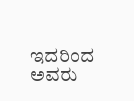ಇದರಿಂದ ಅವರು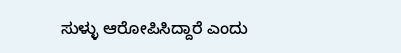ಸುಳ್ಳು ಆರೋಪಿಸಿದ್ದಾರೆ ಎಂದು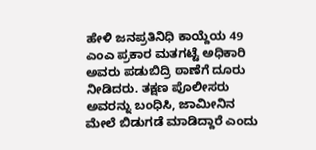ಹೇಳಿ ಜನಪ್ರತಿನಿಧಿ ಕಾಯ್ದೆಯ 49 ಎಂಎ ಪ್ರಕಾರ ಮತಗಟ್ಟೆ ಅಧಿಕಾರಿ ಅವರು ಪಡುಬಿದ್ರಿ ಠಾಣೆಗೆ ದೂರು ನೀಡಿದರು. ತಕ್ಷಣ ಪೊಲೀಸರು ಅವರನ್ನು ಬಂಧಿಸಿ, ಜಾಮೀನಿನ ಮೇಲೆ ಬಿಡುಗಡೆ ಮಾಡಿದ್ದಾರೆ ಎಂದು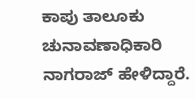ಕಾಪು ತಾಲೂಕು ಚುನಾವಣಾಧಿಕಾರಿ ನಾಗರಾಜ್ ಹೇಳಿದ್ದಾರೆ.